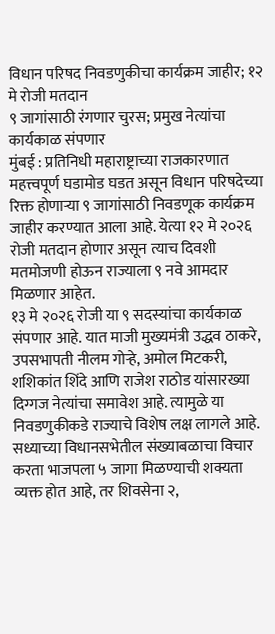विधान परिषद निवडणुकीचा कार्यक्रम जाहीर; १२ मे रोजी मतदान
९ जागांसाठी रंगणार चुरस; प्रमुख नेत्यांचा कार्यकाळ संपणार
मुंबई : प्रतिनिधी महाराष्ट्राच्या राजकारणात महत्त्वपूर्ण घडामोड घडत असून विधान परिषदेच्या रिक्त होणाऱ्या ९ जागांसाठी निवडणूक कार्यक्रम जाहीर करण्यात आला आहे. येत्या १२ मे २०२६ रोजी मतदान होणार असून त्याच दिवशी मतमोजणी होऊन राज्याला ९ नवे आमदार मिळणार आहेत.
१३ मे २०२६ रोजी या ९ सदस्यांचा कार्यकाळ संपणार आहे. यात माजी मुख्यमंत्री उद्धव ठाकरे, उपसभापती नीलम गोऱ्हे, अमोल मिटकरी, शशिकांत शिंदे आणि राजेश राठोड यांसारख्या दिग्गज नेत्यांचा समावेश आहे. त्यामुळे या निवडणुकीकडे राज्याचे विशेष लक्ष लागले आहे.
सध्याच्या विधानसभेतील संख्याबळाचा विचार करता भाजपला ५ जागा मिळण्याची शक्यता व्यक्त होत आहे, तर शिवसेना २,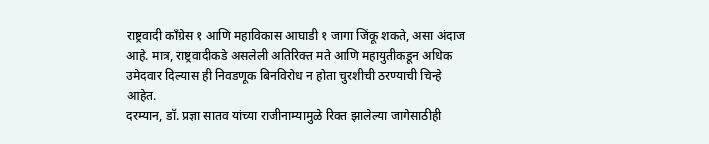राष्ट्रवादी काँग्रेस १ आणि महाविकास आघाडी १ जागा जिंकू शकते, असा अंदाज आहे. मात्र, राष्ट्रवादीकडे असलेली अतिरिक्त मते आणि महायुतीकडून अधिक उमेदवार दिल्यास ही निवडणूक बिनविरोध न होता चुरशीची ठरण्याची चिन्हे आहेत.
दरम्यान, डॉ. प्रज्ञा सातव यांच्या राजीनाम्यामुळे रिक्त झालेल्या जागेसाठीही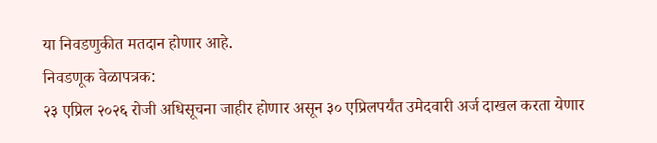या निवडणुकीत मतदान होणार आहे.
निवडणूक वेळापत्रक:
२३ एप्रिल २०२६ रोजी अधिसूचना जाहीर होणार असून ३० एप्रिलपर्यंत उमेदवारी अर्ज दाखल करता येणार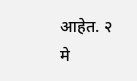आहेत. २ मे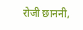रोजी छाननी,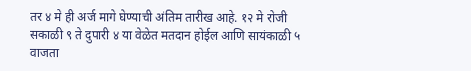तर ४ मे ही अर्ज मागे घेण्याची अंतिम तारीख आहे. १२ मे रोजी सकाळी ९ ते दुपारी ४ या वेळेत मतदान होईल आणि सायंकाळी ५ वाजता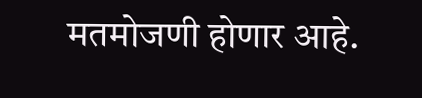मतमोजणी होणार आहे.